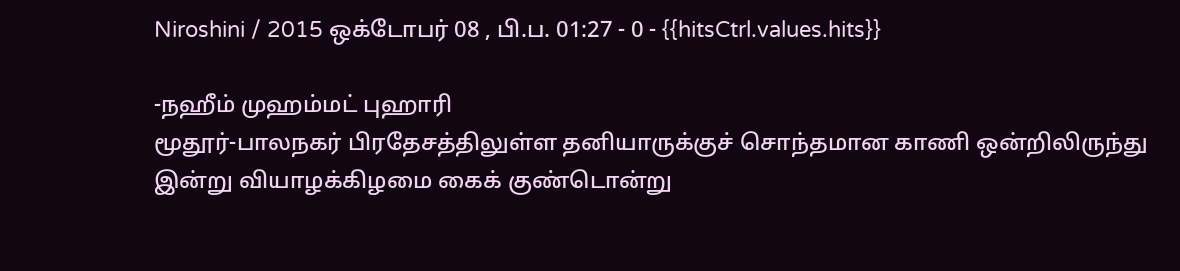Niroshini / 2015 ஒக்டோபர் 08 , பி.ப. 01:27 - 0 - {{hitsCtrl.values.hits}}

-நஹீம் முஹம்மட் புஹாரி
மூதூர்-பாலநகர் பிரதேசத்திலுள்ள தனியாருக்குச் சொந்தமான காணி ஒன்றிலிருந்து இன்று வியாழக்கிழமை கைக் குண்டொன்று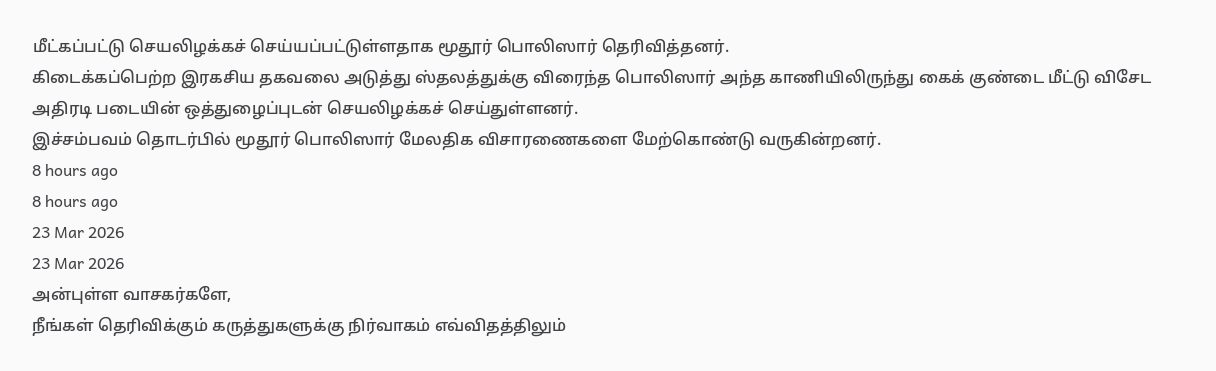மீட்கப்பட்டு செயலிழக்கச் செய்யப்பட்டுள்ளதாக மூதூர் பொலிஸார் தெரிவித்தனர்.
கிடைக்கப்பெற்ற இரகசிய தகவலை அடுத்து ஸ்தலத்துக்கு விரைந்த பொலிஸார் அந்த காணியிலிருந்து கைக் குண்டை மீட்டு விசேட அதிரடி படையின் ஒத்துழைப்புடன் செயலிழக்கச் செய்துள்ளனர்.
இச்சம்பவம் தொடர்பில் மூதூர் பொலிஸார் மேலதிக விசாரணைகளை மேற்கொண்டு வருகின்றனர்.
8 hours ago
8 hours ago
23 Mar 2026
23 Mar 2026
அன்புள்ள வாசகர்களே,
நீங்கள் தெரிவிக்கும் கருத்துகளுக்கு நிர்வாகம் எவ்விதத்திலும்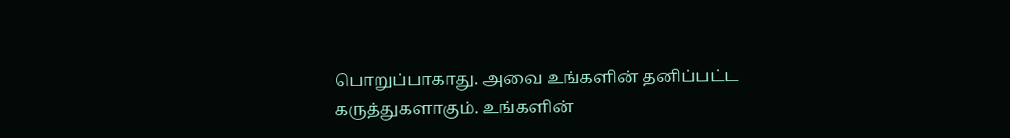பொறுப்பாகாது. அவை உங்களின் தனிப்பட்ட கருத்துகளாகும். உங்களின்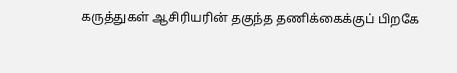கருத்துகள் ஆசிரியரின் தகுந்த தணிக்கைக்குப் பிறகே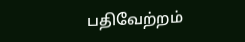பதிவேற்றம்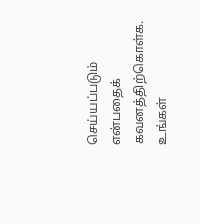செய்யப்படும் என்பதைக் கவனத்திற்கொள்க. உங்கள்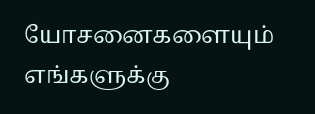யோசனைகளையும் எங்களுக்கு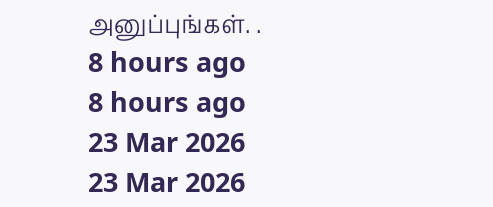அனுப்புங்கள். .
8 hours ago
8 hours ago
23 Mar 2026
23 Mar 2026